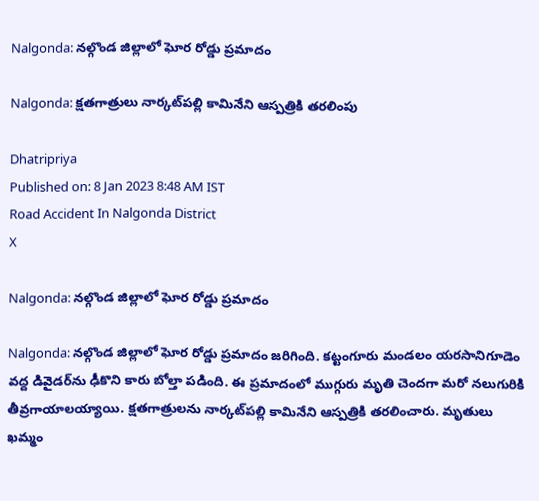Nalgonda: నల్గొండ జిల్లాలో ఘోర రోడ్డు ప్రమాదం

Nalgonda: క్షతగాత్రులు నార్కట్‌పల్లి కామినేని ఆస్పత్రికి తరలింపు

Dhatripriya
Published on: 8 Jan 2023 8:48 AM IST
Road Accident In Nalgonda District
X

Nalgonda: నల్గొండ జిల్లాలో ఘోర రోడ్డు ప్రమాదం

Nalgonda: నల్గొండ జిల్లాలో ఘోర రోడ్డు ప్రమాదం జరిగింది. కట్టంగూరు మండలం యరసానిగూడెం వద్ద డివైడర్‌ను ఢీకొని కారు బోల్తా పడింది. ఈ ప్రమాదంలో ముగ్గురు మృతి చెందగా మరో నలుగురికి తీవ్రగాయాలయ్యాయి. క్షతగాత్రులను నార్కట్‌పల్లి కామినేని ఆస్పత్రికి తరలించారు. మృతులు ఖమ్మం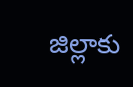జిల్లాకు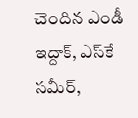చెందిన ఎండీ ఇద్దాక్, ఎస్‌కే సమీర్,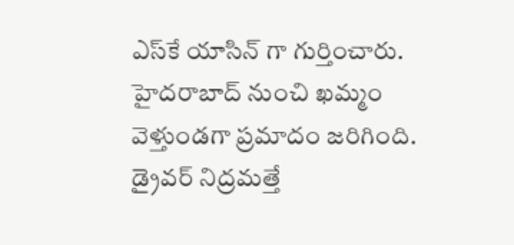ఎస్‌కే యాసిన్ గా గుర్తించారు. హైదరాబాద్‌ నుంచి ఖమ్మం వెళ్తుండగా ప్రమాదం జరిగింది. డ్రైవర్‌ నిద్రమత్తే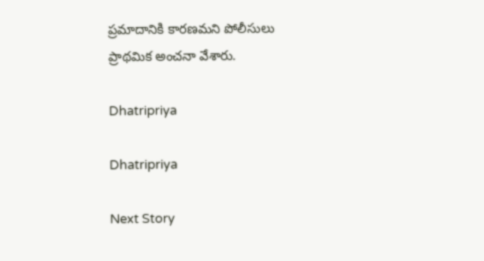ప్రమాదానికి కారణమని పోలీసులు ప్రాథమిక అంచనా వేశారు.

Dhatripriya

Dhatripriya

Next Story